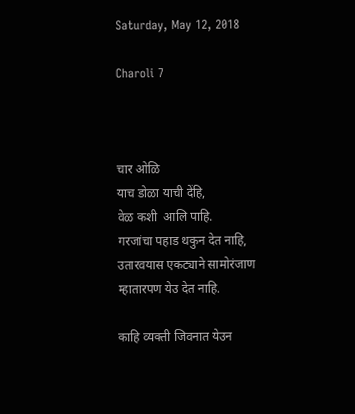Saturday, May 12, 2018

Charoli 7



चार ओळि
याच डोळा याची देंहि,
वेळ कशी  आलि पाहि.
गरजांचा पहाड थकुन देत नाहि,
उतारवयास एकट्याने सामोरंजाण
म्हातारपण येउ देत नाहि.

काहि व्यक्ती जिवनात येउन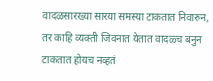वादळसारख्या सारया समस्या टाकतात निवारुन,
तर काहि व्यक्ती जिवनात येतात वादळ्च बनुन
टाकतात होयच नव्हतं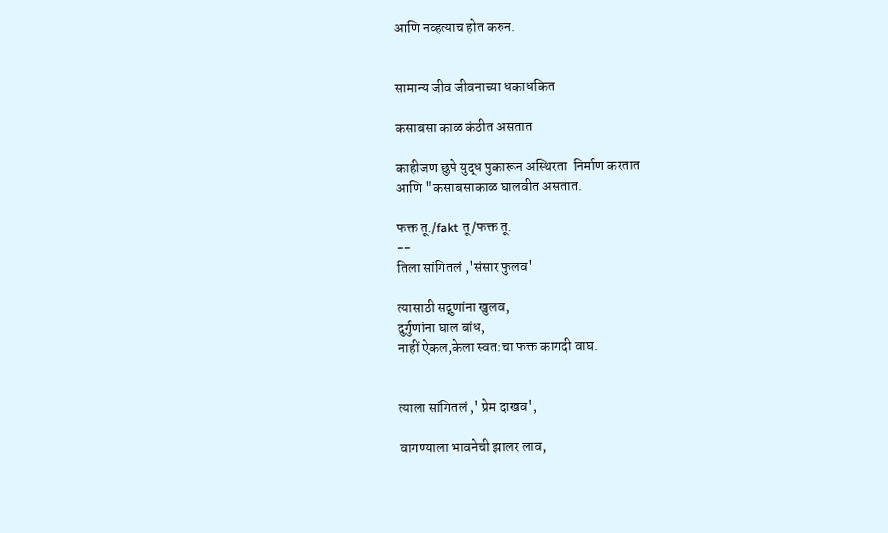आणि नव्हत्याच होत करुन.


सामान्य जीव जीवनाच्या धकाधकित

कसाबसा काळ कंठीत असतात

काहीजण छुपे युद्ध पुकारून अस्थिरता  निर्माण करतात
आणि "कसाबसाकाळ घालवीत असतात.

फक्त तू./fakt तू/फक्त तू.
--
तिला सांगितलं ,'संसार फुलव'

त्यासाठी सद्गुणांना खुलव,
दुर्गुणांना घाल बांध,
नाहीं ऐकल,केला स्वत:चा फक्त कागदी वाघ.


त्याला सांगितलं ,' प्रेम दाखव',

वागण्याला भावनेची झालर लाव,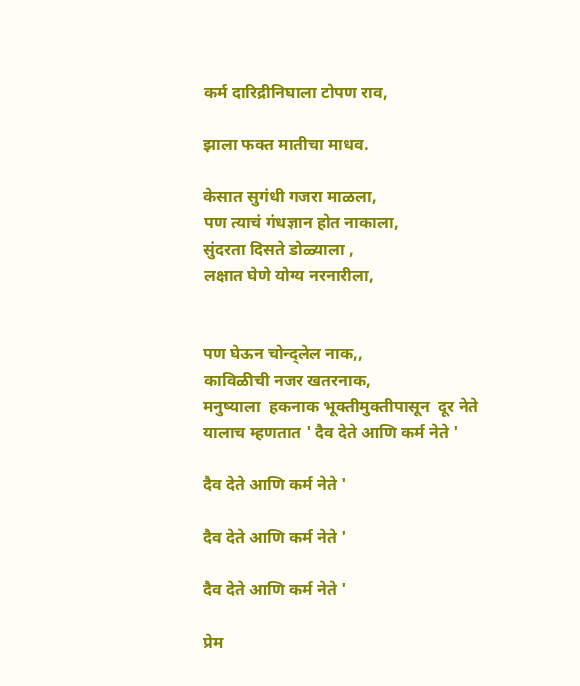कर्म दारिद्रीनिघाला टोपण राव,

झाला फक्त मातीचा माधव.

केसात सुगंधी गजरा माळला,
पण त्याचं गंधज्ञान होत नाकाला,
सुंदरता दिसते डोळ्याला ,
लक्षात घेणे योग्य नरनारीला,


पण घेऊन चोन्द्लेल नाक,,
काविळीची नजर खतरनाक,
मनुष्याला  हकनाक भूक्तीमुक्तीपासून  दूर नेते
यालाच म्हणतात ' दैव देते आणि कर्म नेते '

दैव देते आणि कर्म नेते '

दैव देते आणि कर्म नेते '

दैव देते आणि कर्म नेते '

प्रेम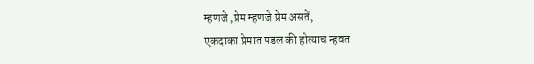म्हणजे ,प्रेम म्हणजे प्रेम असतें,
एकदाका प्रेमात पडल की होत्याच न्हवत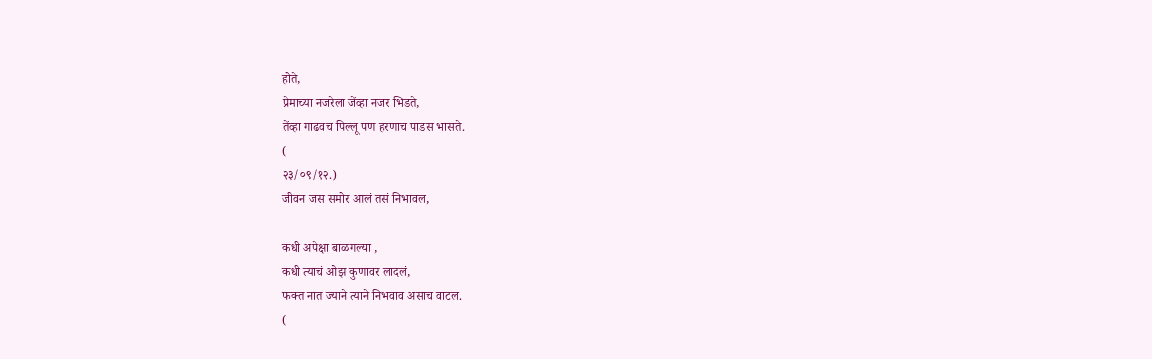होते,
प्रेमाच्या नजरेला जेंव्हा नजर भिडते,
तेंव्हा गाढवच पिल्लू पण हरणाच पाडस भासते.
(
२३/०९/१२.)
जीवन जस समोर आलं तसं निभावल,

कधी अपेक्षा बाळगल्या ,
कधी त्याचं ओझ कुणावर लादलं,
फक्त नात ज्याने त्याने निभवाव असाच वाटल.
(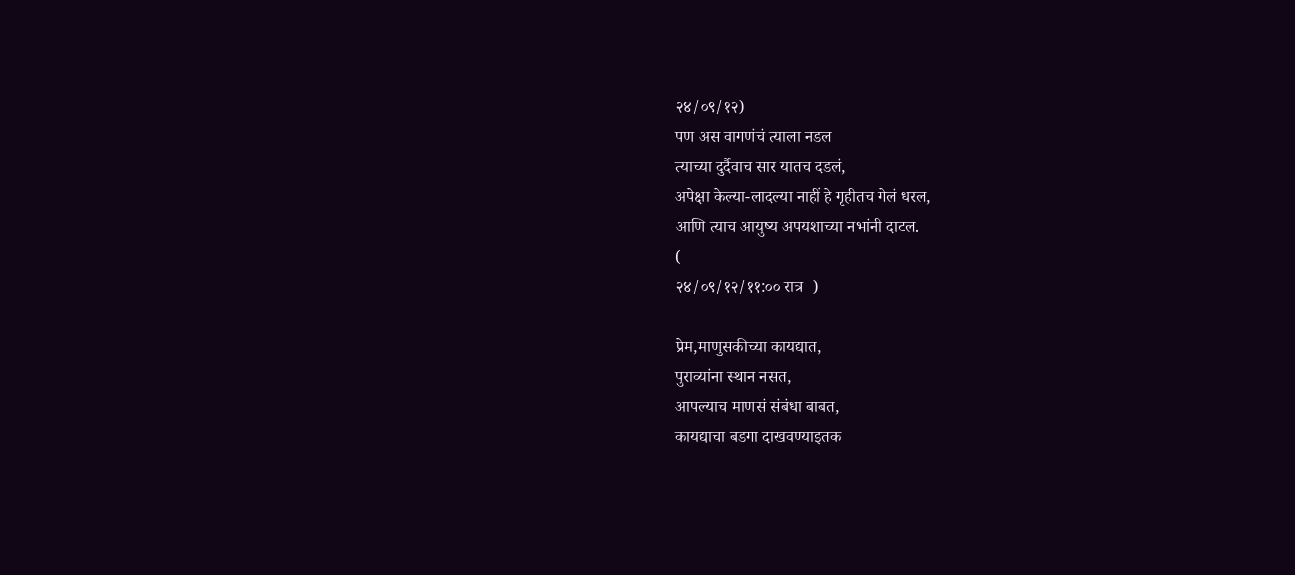२४/०९/१२)
पण अस वागणंचं त्याला नडल
त्याच्या दुर्दैवाच सार यातच दडलं,
अपेक्षा केल्या-लादल्या नाहीं हे गृहीतच गेलं धरल,
आणि त्याच आयुष्य अपयशाच्या नभांनी दाटल.
(
२४/०९/१२/११:०० रात्र  )

प्रेम,माणुसकीच्या कायद्यात,
पुराव्यांना स्थान नसत,
आपल्याच माणसं संबंधा बाबत,
कायद्याचा बडगा दाखवण्याइतक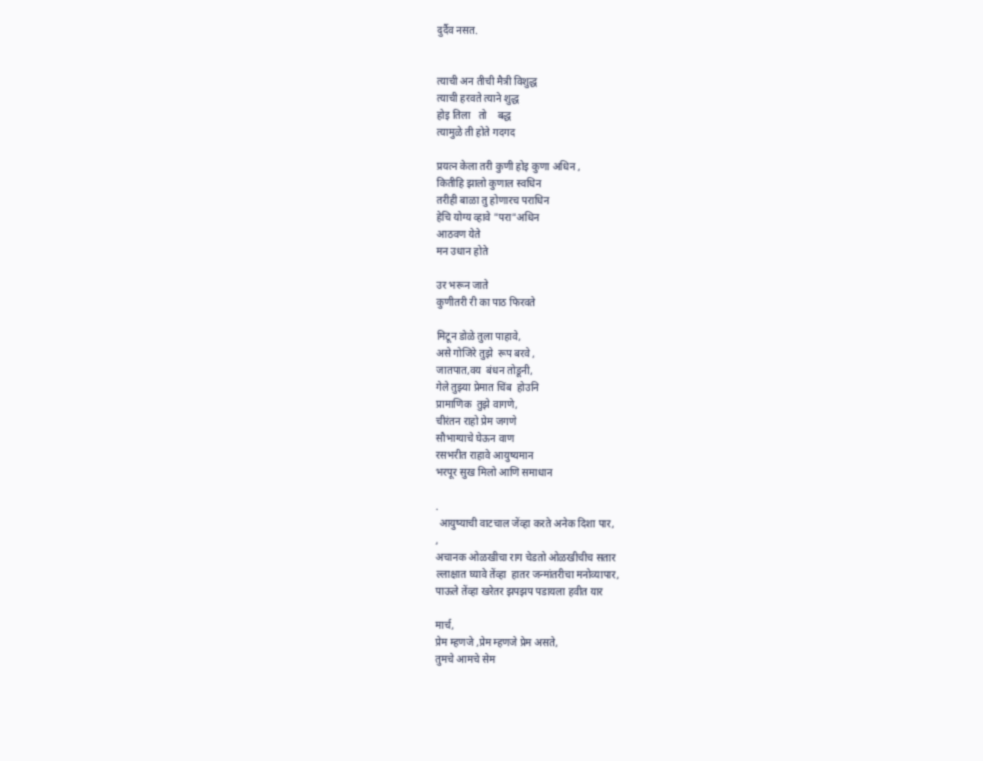दुर्दैव नसत.


त्याची अन तीची मैत्री विशुद्ध
त्याची हरवते त्याने शुद्ध
होइ तिला   तो    बद्ध
त्यामुळे ती होते गदगद

प्रयत्न केला तरी कुणी होइ कुणा अधिन ,
कितीहि झालो कुणाल स्वधिन
तरीही बाळा तु होणारच पराधिन
हेचि योग्य व्हावे "परा"अधिन
आठवण येते
मन उधान होते

उर भरून जाते
कुणीतरी री का पाठ फिरवते

मिटून डोळे तुला पाहावे,
असे गोजिरे तुझे  रूप बरवे ,
जातपात,वय  बंधन तोडूनी,
गेले तुझ्या प्रेमात चिंब  होउनि
प्रामाणिक  तुझे वागणे,
चीरंतन राहो प्रेम जगणे
सौभाग्याचे घेऊन वाण
रसभरीत राहावे आयुष्यमान
भरपूर सुख मिलो आणि समाधान

.
 आयुष्याची वाटचाल जेंव्हा करते अनेक दिशा पार,
,
अचानक ओळखीचा राग चेडतो ओळखीचीच सतार
ल्लाक्षात घ्यावे तेंव्हा  हातर जन्मांतरीचा मनोव्यापार,
पाऊले तेंव्हा खरेतर झपझप पडायला हवीत यार

मार्च,
प्रेम म्हणजे ,प्रेम म्हणजे प्रेम असते,
तुमचे आमचे सेम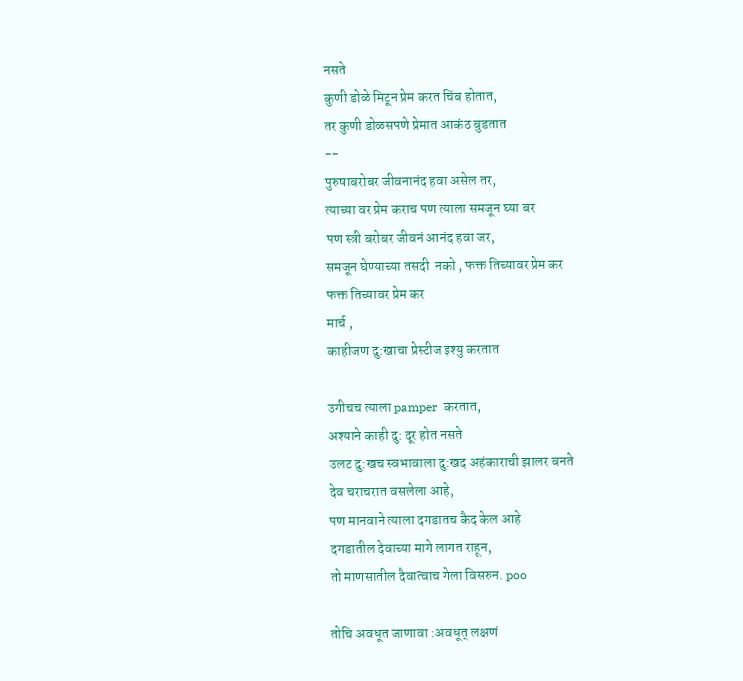नसते
कुणी डोळे मिटून प्रेम करत चिंब होतात,
तर कुणी डोळसपणे प्रेमात आकंठ बुडतात
--
पुरुषाबरोबर जीवनानंद हवा असेल तर,
त्याच्या वर प्रेम कराच पण त्याला समजून घ्या बर
पण स्त्री बरोबर जीवनं आनंद हवा जर,
समजून घेण्याच्या तसदी  नको , फक्त तिच्यावर प्रेम कर
फक्त तिच्यावर प्रेम कर
मार्च ,
काहीजण दु:खाचा प्रेस्टीज इश्यु करतात

उगीचच त्याला pamper  करतात,
अश्याने काही दु: दूर होत नसते
उलट दु:खच स्वभावाला दु:खद अहंकाराची झालर बनते
देव चराचरात वसलेला आहे,
पण मानवाने त्याला दगडातच कैद केल आहे
दगडातील देवाच्या मागे लागत राहून,
तो माणसातील दैवात्वाच गेला विसरुन. poo

तोचि अवधूत जाणावा :अवधूत् लक्षणं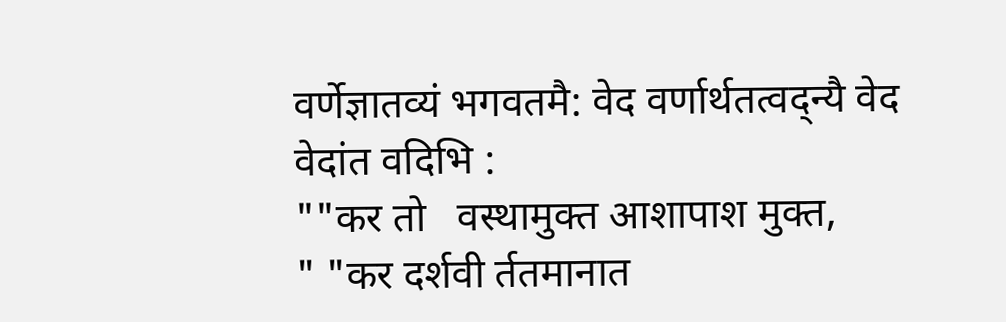वर्णेज्ञातव्यं भगवतमै: वेद वर्णार्थतत्वद्न्यै वेद वेदांत वदिभि :
""कर तो   वस्थामुक्त आशापाश मुक्त,
" "कर दर्शवी र्ततमानात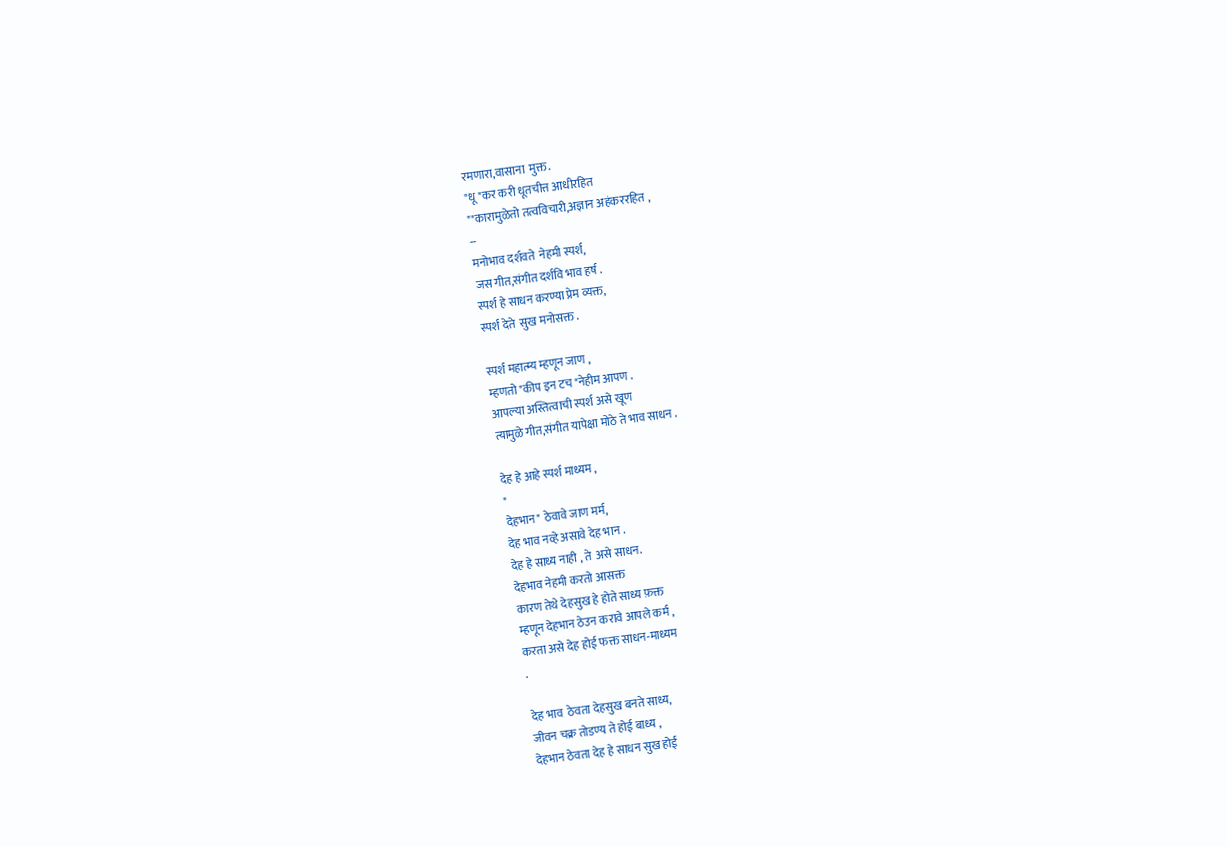रमणारा,वासाना  मुक्त.
"धू "कर करी धूतचीत्त आधीरहित
""कारामुळेतो तत्वविचारी,अज्ञान अहंकररहित ,
--
मनोभाव दर्शवते  नेहमी स्पर्श,
जस गीत,संगीत दर्शवि भाव हर्ष .
स्पर्श हे साधन करण्या प्रेम व्यक्त,
स्पर्श देते  सुख मनोसक्त .

स्पर्श महात्म्य म्हणून जाण ,
म्हणतो "कीप इन टच "नेहीम आपण .
आपल्या अस्तित्वाची स्पर्श असे खूण
त्यामुळे गीत,संगीत यापेक्षा मोठे ते भाव साधन .

देह हे आहे स्पर्श माध्यम ,
"
देहभान" ठेवावे जाण मर्म,
देह भाव नव्हे असावे देह भान .
देह हे साध्य नाही , ते  असे साधन.
देहभाव नेहमी करतो आसक्त
कारण तेथे देहसुख हे होते साध्य फ़क्त
म्हणून देहभान ठेउन करावे आपले कर्म ,
करता असे देह होई फक्त साधन-माध्यम
.

देह भाव  ठेवता देहसुख बनते साध्य,
जीवन चक्र तोडण्य ते होई बाध्य ,
देहभान ठेवता देह हे साधन सुख होई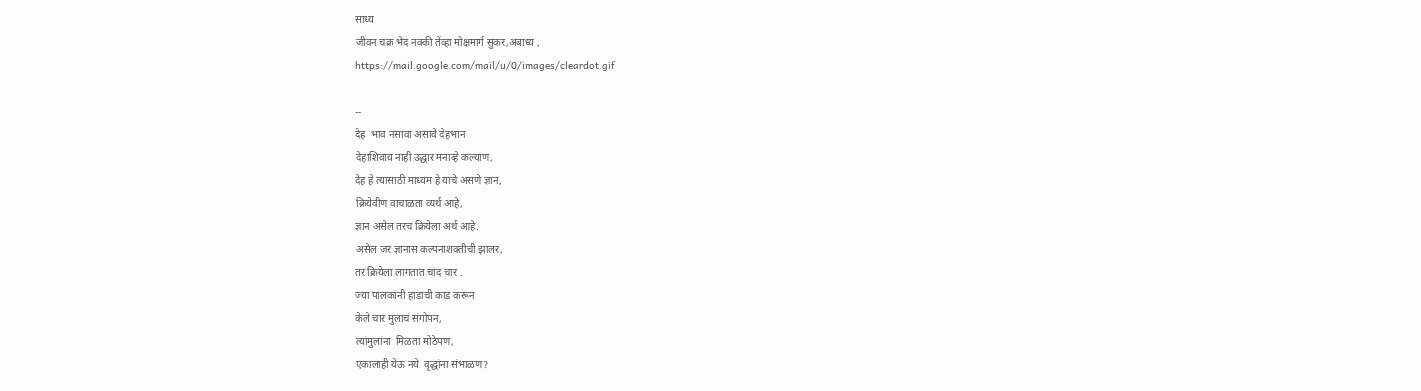साध्य
जीवन चक्र भेद नक्की तेंव्हा मोक्षमार्ग सुकर,अबाध्य ,
https://mail.google.com/mail/u/0/images/cleardot.gif

--
देह  भाव नसावा असावे देहभान
देहाशिवाय नाही उद्धार मनाव्हे कल्याण,
देह हे त्यासाठी माध्यम हे याचे असणे ज्ञान,
क्रियेवीण वाचाळता व्यर्थ आहे,
ज्ञान असेल तरच क्रियेला अर्थ आहे.
असेल जर ज्ञानास कल्पनाशक्तीची झालर,
तर क्रियेला लागतात चांद चार .
ज्या पालकांनी हाडाची काड करून
केले चार मुलाचं संगोपन,
त्यांमुलांना  मिळता मोठेपण,
एकालाही येऊ नये  वृद्धांना संभाळण?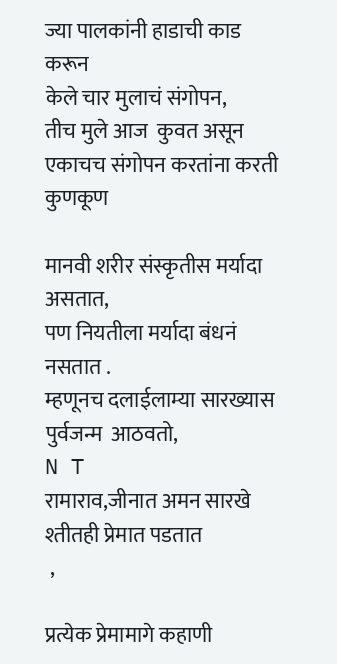ज्या पालकांनी हाडाची काड करून
केले चार मुलाचं संगोपन,
तीच मुले आज  कुवत असून
एकाचच संगोपन करतांना करती  कुणकूण

मानवी शरीर संस्कृतीस मर्यादा असतात,
पण नियतीला मर्यादा बंधनं नसतात .
म्हणूनच दलाईलाम्या सारख्यास पुर्वजन्म  आठवतो,
N T
रामाराव,जीनात अमन सारखे श्तीतही प्रेमात पडतात
 ,

प्रत्येक प्रेमामागे कहाणी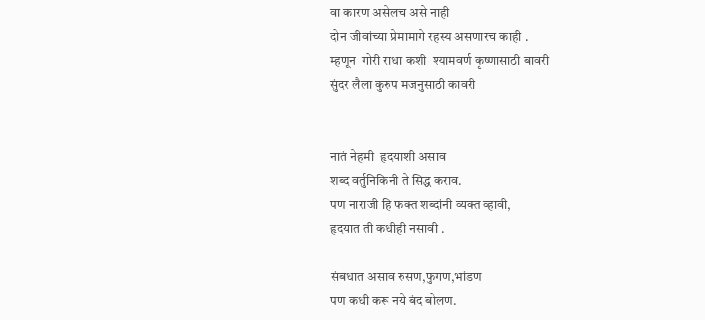वा कारण असेलच असे नाही
दोन जीवांच्या प्रेमामागे रहस्य असणारच काही .
म्हणून  गोरी राधा कशी  श्यामवर्ण कृष्णासाठी बावरी
सुंदर लैला कुरुप मजनुसाठी कावरी


नातं नेहमी  हृदयाशी असाव
शब्द वर्तुनिकिनी ते सिद्ध कराव.
पण नाराजी हि फक्त शब्दांनी व्यक्त व्हावी,
हृदयात ती कधीही नसावी .

संबधात असाव रुसण,फुगण,भांडण
पण कधी करू नये बंद बोलण.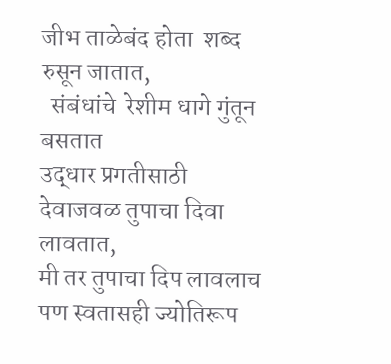जीभ ताळेबंद होता  शब्द रुसून जातात,
  संबंधांचे  रेशीम धागे गुंतून  बसतात
उद्धार प्रगतीसाठी
देवाजवळ तुपाचा दिवा लावतात,
मी तर तुपाचा दिप लावलाच
पण स्वतासही ज्योतिरूप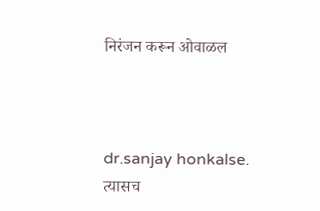निरंजन करून ओवाळल



dr.sanjay honkalse.
त्यासच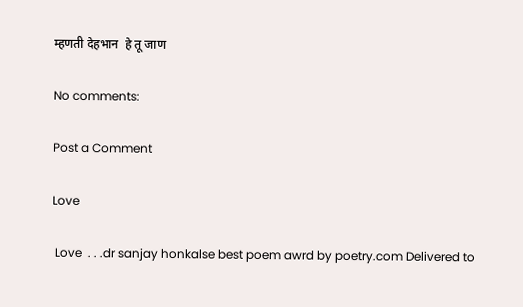म्हणती देहभान  हे तू जाण

No comments:

Post a Comment

Love

 Love  . . .dr sanjay honkalse best poem awrd by poetry.com Delivered to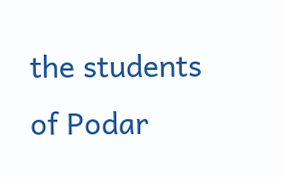the students of Podar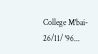College M'bai- 26/11/ '96...